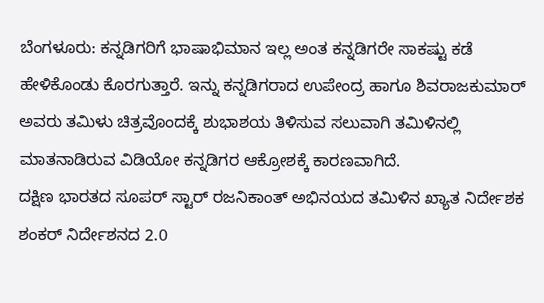ಬೆಂಗಳೂರು: ಕನ್ನಡಿಗರಿಗೆ ಭಾಷಾಭಿಮಾನ ಇಲ್ಲ ಅಂತ ಕನ್ನಡಿಗರೇ ಸಾಕಷ್ಟು ಕಡೆ ಹೇಳಿಕೊಂಡು ಕೊರಗುತ್ತಾರೆ. ಇನ್ನು ಕನ್ನಡಿಗರಾದ ಉಪೇಂದ್ರ ಹಾಗೂ ಶಿವರಾಜಕುಮಾರ್ ಅವರು ತಮಿಳು ಚಿತ್ರವೊಂದಕ್ಕೆ ಶುಭಾಶಯ ತಿಳಿಸುವ ಸಲುವಾಗಿ ತಮಿಳಿನಲ್ಲಿ ಮಾತನಾಡಿರುವ ವಿಡಿಯೋ ಕನ್ನಡಿಗರ ಆಕ್ರೋಶಕ್ಕೆ ಕಾರಣವಾಗಿದೆ.
ದಕ್ಷಿಣ ಭಾರತದ ಸೂಪರ್ ಸ್ಟಾರ್ ರಜನಿಕಾಂತ್ ಅಭಿನಯದ ತಮಿಳಿನ ಖ್ಯಾತ ನಿರ್ದೇಶಕ ಶಂಕರ್ ನಿರ್ದೇಶನದ 2.0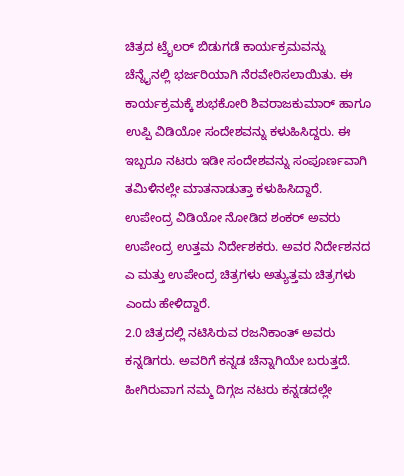ಚಿತ್ರದ ಟ್ರೈಲರ್ ಬಿಡುಗಡೆ ಕಾರ್ಯಕ್ರಮವನ್ನು ಚೆನ್ನೈನಲ್ಲಿ ಭರ್ಜರಿಯಾಗಿ ನೆರವೇರಿಸಲಾಯಿತು. ಈ ಕಾರ್ಯಕ್ರಮಕ್ಕೆ ಶುಭಕೋರಿ ಶಿವರಾಜಕುಮಾರ್ ಹಾಗೂ ಉಪ್ಪಿ ವಿಡಿಯೋ ಸಂದೇಶವನ್ನು ಕಳುಹಿಸಿದ್ದರು. ಈ ಇಬ್ಬರೂ ನಟರು ಇಡೀ ಸಂದೇಶವನ್ನು ಸಂಪೂರ್ಣವಾಗಿ ತಮಿಳಿನಲ್ಲೇ ಮಾತನಾಡುತ್ತಾ ಕಳುಹಿಸಿದ್ದಾರೆ.
ಉಪೇಂದ್ರ ವಿಡಿಯೋ ನೋಡಿದ ಶಂಕರ್ ಅವರು ಉಪೇಂದ್ರ ಉತ್ತಮ ನಿರ್ದೇಶಕರು. ಅವರ ನಿರ್ದೇಶನದ ಎ ಮತ್ತು ಉಪೇಂದ್ರ ಚಿತ್ರಗಳು ಅತ್ಯುತ್ತಮ ಚಿತ್ರಗಳು ಎಂದು ಹೇಳಿದ್ದಾರೆ.
2.0 ಚಿತ್ರದಲ್ಲಿ ನಟಿಸಿರುವ ರಜನಿಕಾಂತ್ ಅವರು ಕನ್ನಡಿಗರು. ಅವರಿಗೆ ಕನ್ನಡ ಚೆನ್ನಾಗಿಯೇ ಬರುತ್ತದೆ. ಹೀಗಿರುವಾಗ ನಮ್ಮ ದಿಗ್ಗಜ ನಟರು ಕನ್ನಡದಲ್ಲೇ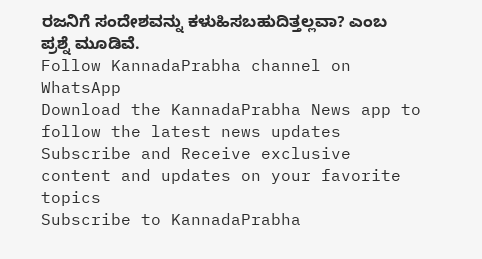ರಜನಿಗೆ ಸಂದೇಶವನ್ನು ಕಳುಹಿಸಬಹುದಿತ್ತಲ್ಲವಾ? ಎಂಬ ಪ್ರಶ್ನೆ ಮೂಡಿವೆ.
Follow KannadaPrabha channel on WhatsApp
Download the KannadaPrabha News app to follow the latest news updates
Subscribe and Receive exclusive content and updates on your favorite topics
Subscribe to KannadaPrabha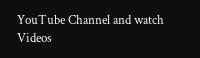YouTube Channel and watch Videos